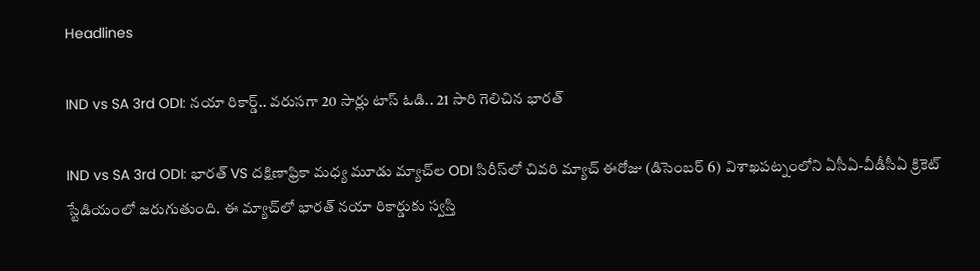Headlines

IND vs SA 3rd ODI: నయా రికార్డ్.. వరుసగా 20 సార్లు టాస్ ఓడి.. 21 సారి గెలిచిన భారత్

IND vs SA 3rd ODI: భారత్ VS దక్షిణాఫ్రికా మధ్య మూడు మ్యాచ్‌ల ODI సిరీస్‌లో చివరి మ్యాచ్ ఈరోజు (డిసెంబర్ 6) విశాఖపట్నంలోని ఏసీఏ-వీడీసీఏ క్రికెట్ స్టేడియంలో జరుగుతుంది. ఈ మ్యాచ్‌లో భారత్ నయా రికార్డుకు స్వస్తి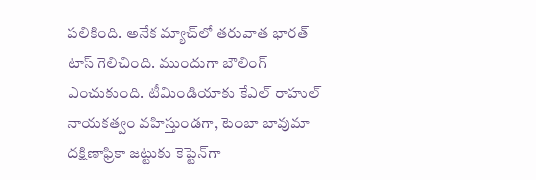పలికింది. అనేక మ్యాచ్‌లో తరువాత భారత్ టాస్ గెలిచింది. ముందుగా బౌలింగ్ ఎంచుకుంది. టీమిండియాకు కేఎల్ రాహుల్ నాయకత్వం వహిస్తుండగా, టెంబా బావుమా దక్షిణాఫ్రికా జట్టుకు కెప్టెన్‌గా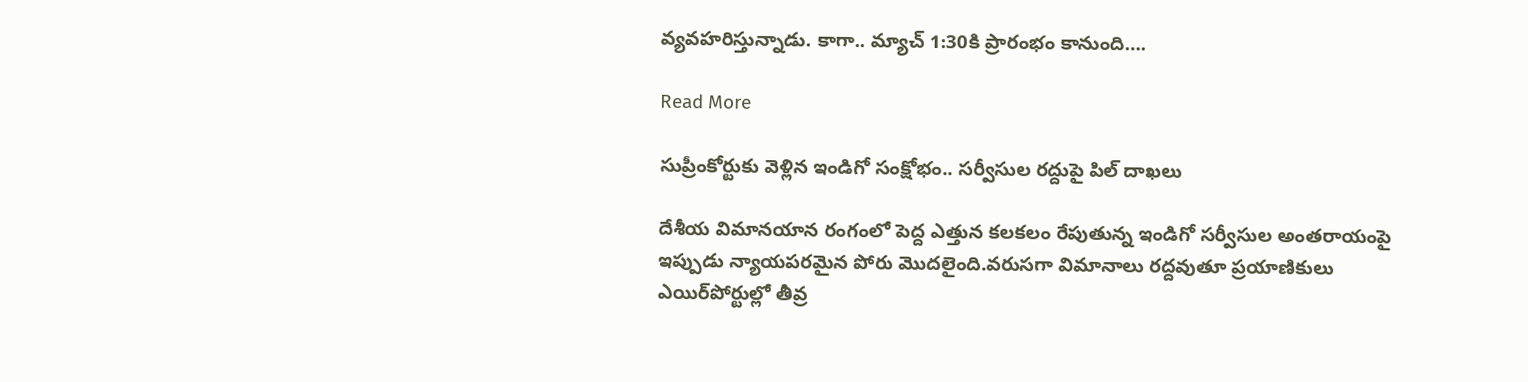వ్యవహరిస్తున్నాడు. కాగా.. మ్యాచ్‌ 1:30కి ప్రారంభం కానుంది….

Read More

సుప్రీంకోర్టుకు వెళ్లిన ఇండిగో సంక్షోభం.. సర్వీసుల రద్దుపై పిల్ దాఖలు

దేశీయ విమానయాన రంగంలో పెద్ద ఎత్తున కలకలం రేపుతున్న ఇండిగో సర్వీసుల అంతరాయంపై ఇప్పుడు న్యాయపరమైన పోరు మొదలైంది.వరుసగా విమానాలు రద్దవుతూ ప్రయాణికులు ఎయిర్‌పోర్టుల్లో తీవ్ర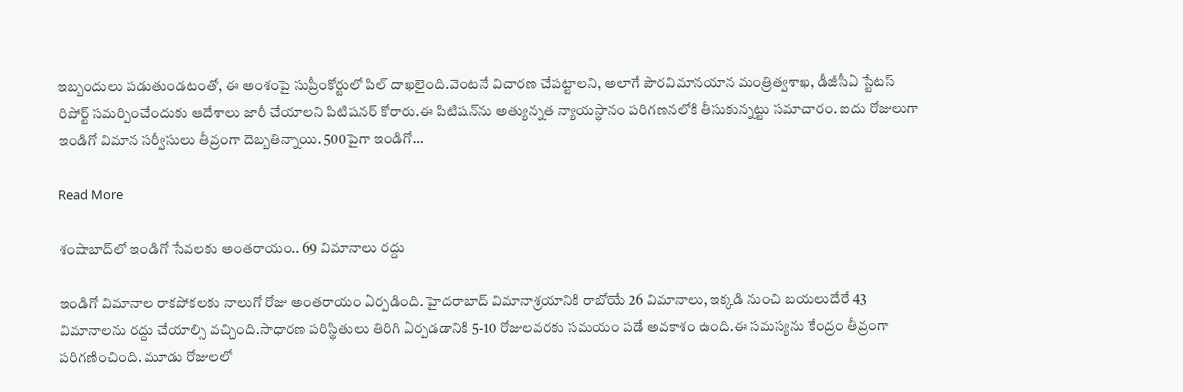ఇబ్బందులు పడుతుండటంతో, ఈ అంశంపై సుప్రీంకోర్టులో పిల్ దాఖలైంది.వెంటనే విచారణ చేపట్టాలని, అలాగే పౌరవిమానయాన మంత్రిత్వశాఖ, డీజీసీఏ స్టేటస్ రిపోర్ట్ సమర్పించేందుకు ఆదేశాలు జారీ చేయాలని పిటిషనర్ కోరారు.ఈ పిటిషన్‌ను అత్యున్నత న్యాయస్థానం పరిగణనలోకి తీసుకున్నట్టు సమాచారం. ఐదు రోజులుగా ఇండిగో విమాన సర్వీసులు తీవ్రంగా దెబ్బతిన్నాయి. 500పైగా ఇండిగో…

Read More

శంషాబాద్‌లో ఇండిగో సేవలకు అంతరాయం.. 69 విమానాలు రద్దు

ఇండిగో విమానాల రాకపోకలకు నాలుగో రోజు అంతరాయం ఏర్పడింది. హైదరాబాద్‌ విమానాశ్రయానికి రాబోయే 26 విమానాలు, ఇక్కడి నుంచి బయలుదేరే 43 విమానాలను రద్దు చేయాల్సి వచ్చింది.సాధారణ పరిస్థితులు తిరిగి ఏర్పడడానికి 5-10 రోజులవరకు సమయం పడే అవకాశం ఉంది.ఈ సమస్యను కేంద్రం తీవ్రంగా పరిగణించింది. మూడు రోజులలో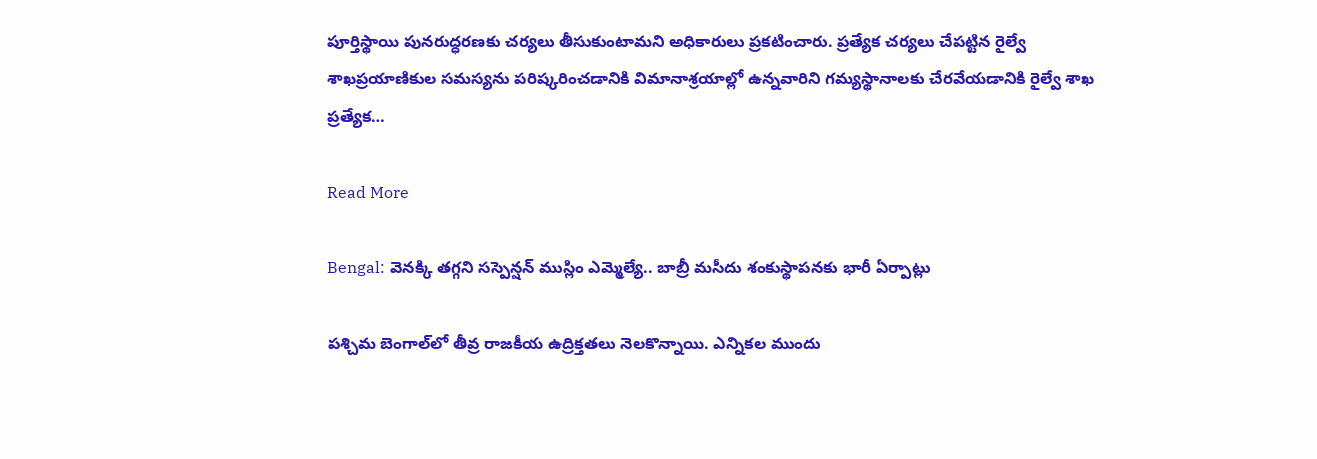పూర్తిస్థాయి పునరుద్ధరణకు చర్యలు తీసుకుంటామని అధికారులు ప్రకటించారు. ప్రత్యేక చర్యలు చేపట్టిన రైల్వే శాఖప్రయాణికుల సమస్యను పరిష్కరించడానికి విమానాశ్రయాల్లో ఉన్నవారిని గమ్యస్థానాలకు చేరవేయడానికి రైల్వే శాఖ ప్రత్యేక…

Read More

Bengal: వెనక్కి తగ్గని సస్పెన్షన్ ముస్లిం ఎమ్మెల్యే.. బాబ్రీ మసీదు శంకుస్థాపనకు భారీ ఏర్పాట్లు

పశ్చిమ బెంగాల్‌లో తీవ్ర రాజకీయ ఉద్రిక్తతలు నెలకొన్నాయి. ఎన్నికల ముందు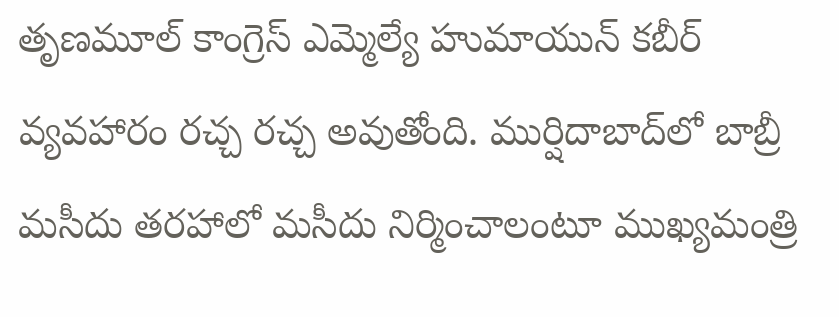తృణమూల్ కాంగ్రెస్ ఎమ్మెల్యే హుమాయున్ కబీర్ వ్యవహారం రచ్చ రచ్చ అవుతోంది. ముర్షిదాబాద్‌లో బాబ్రీ మసీదు తరహాలో మసీదు నిర్మించాలంటూ ముఖ్యమంత్రి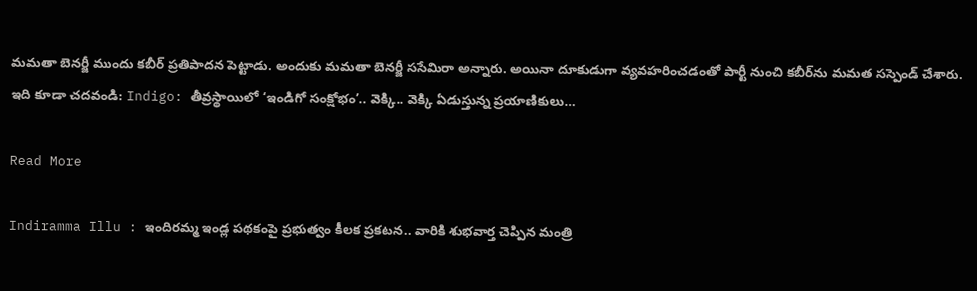మమతా బెనర్జీ ముందు కబీర్ ప్రతిపాదన పెట్టాడు. అందుకు మమతా బెనర్జీ ససేమిరా అన్నారు. అయినా దూకుడుగా వ్యవహరించడంతో పార్టీ నుంచి కబీర్‌ను మమత సస్పెండ్ చేశారు. ఇది కూడా చదవండి: Indigo: తీవ్రస్థాయిలో ‘ఇండిగో సంక్షోభం’.. వెక్కి.. వెక్కి ఏడుస్తున్న ప్రయాణికులు…

Read More

Indiramma Illu : ఇందిరమ్మ ఇండ్ల పథకంపై ప్రభుత్వం కీలక ప్రకటన.. వారికి శుభవార్త చెప్పిన మంత్రి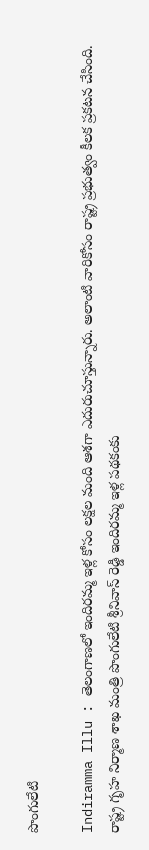పొంగులేటి

Indiramma Illu : తెలంగాణలో ఇందిరమ్మ ఇళ్ల కోసం లక్షల మంది ఆశగా ఎదురుచూస్తున్నారు. అలాంటి వారికోసం రాష్ట్ర ప్రభుత్వం కీలక ప్రకటన చేసింది. రాష్ట్ర గృహ నిర్మాణ శాఖ మంత్రి పొంగులేటి శ్రీనివాస్ రెడ్డి ఇందిరమ్మ ఇళ్ల పథకంకు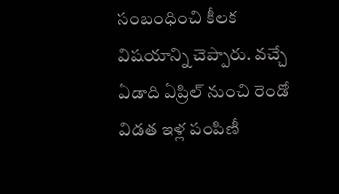సంబంధించి కీలక విషయాన్ని చెప్పారు. వచ్చే ఏడాది ఏప్రిల్ నుంచి రెండో విడత ఇళ్ల పంపిణీ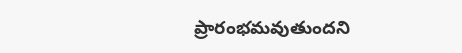ప్రారంభమవుతుందని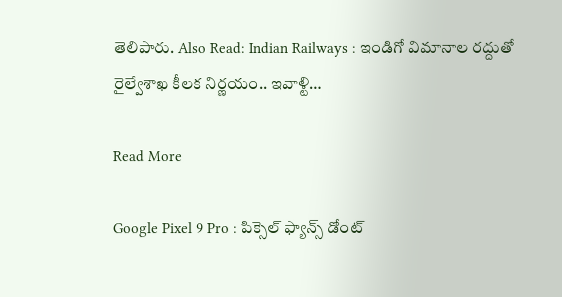తెలిపారు. Also Read: Indian Railways : ఇండిగో విమానాల రద్దుతో రైల్వేశాఖ కీలక నిర్ణయం.. ఇవాళ్టి…

Read More

Google Pixel 9 Pro : పిక్సెల్ ఫ్యాన్స్ డోంట్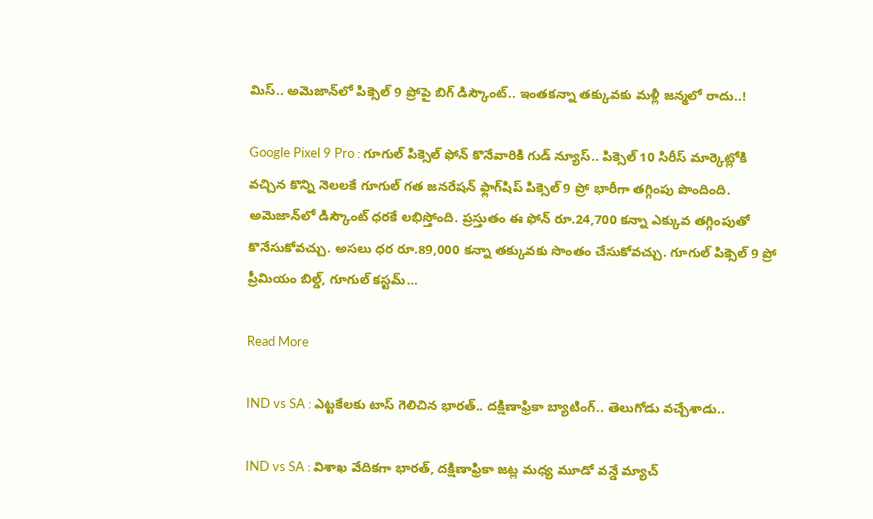మిస్.. అమెజాన్‌లో పిక్సెల్ 9 ప్రోపై బిగ్ డిస్కౌంట్.. ఇంతకన్నా తక్కువకు మళ్లీ జన్మలో రాదు..!

Google Pixel 9 Pro : గూగుల్ పిక్సెల్ ఫోన్ కొనేవారికి గుడ్ న్యూస్.. పిక్సెల్ 10 సిరీస్ మార్కెట్లోకి వచ్చిన కొన్ని నెలలకే గూగుల్ గత జనరేషన్ ఫ్లాగ్‌షిప్ పిక్సెల్ 9 ప్రో భారీగా తగ్గింపు పొందింది. అమెజాన్‌లో డిస్కౌంట్ ధరకే లభిస్తోంది. ప్రస్తుతం ఈ ఫోన్ రూ.24,700 కన్నా ఎక్కువ తగ్గింపుతో కొనేసుకోవచ్చు. అసలు ధర రూ.89,000 కన్నా తక్కువకు సొంతం చేసుకోవచ్చు. గూగుల్ పిక్సెల్ 9 ప్రో ప్రీమియం బిల్డ్, గూగుల్ కస్టమ్…

Read More

IND vs SA : ఎట్ట‌కేల‌కు టాస్ గెలిచిన భార‌త్‌.. ద‌క్షిణాఫ్రికా బ్యాటింగ్‌.. తెలుగోడు వ‌చ్చేశాడు..

IND vs SA : విశాఖ వేదిక‌గా భార‌త్‌, ద‌క్షిణాఫ్రికా జ‌ట్ల మ‌ధ్య మూడో వ‌న్డే మ్యాచ్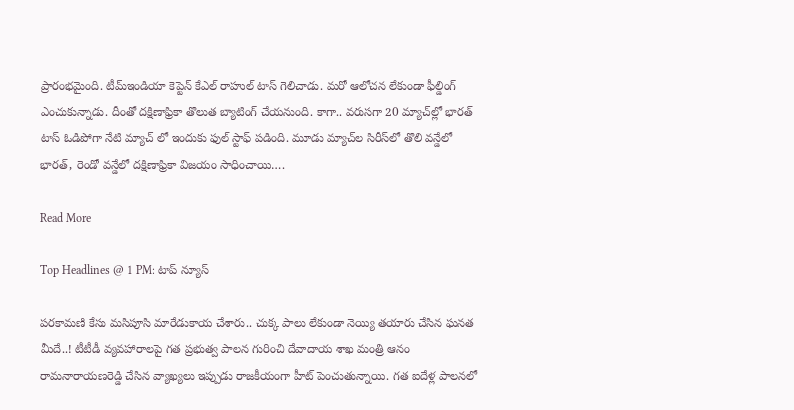ప్రారంభ‌మైంది. టీమ్ఇండియా కెప్టెన్ కేఎల్ రాహుల్ టాస్ గెలిచాడు. మ‌రో ఆలోచ‌న లేకుండా ఫీల్డింగ్ ఎంచుకున్నాడు. దీంతో ద‌క్షిణాఫ్రికా తొలుత బ్యాటింగ్ చేయ‌నుంది. కాగా.. వ‌రుస‌గా 20 మ్యాచ్‌ల్లో భార‌త్ టాస్ ఓడిపోగా నేటి మ్యాచ్ లో ఇందుకు ఫుల్ స్టాఫ్ ప‌డింది. మూడు మ్యాచ్‌ల సిరీస్‌లో తొలి వ‌న్డేలో భార‌త్, రెండో వ‌న్డేలో ద‌క్షిణాఫ్రికా విజ‌యం సాధించాయి….

Read More

Top Headlines @ 1 PM: టాప్‌ న్యూస్‌

పరకామణి కేసు మసిపూసి మారేడుకాయ చేశారు.. చుక్క పాలు లేకుండా నెయ్యి తయారు చేసిన ఘనత మీదే..! టీటీడీ వ్యవహారాలపై గత ప్రభుత్వ పాలన గురించి దేవాదాయ శాఖ మంత్రి ఆనం రామనారాయణరెడ్డి చేసిన వ్యాఖ్యలు ఇప్పుడు రాజకీయంగా హీట్ పెంచుతున్నాయి. గత ఐదేళ్ల పాలనలో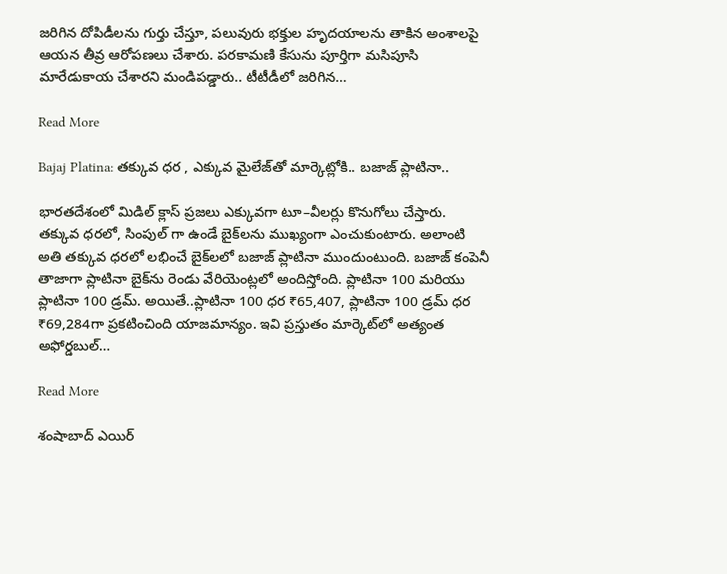జరిగిన దోపిడీలను గుర్తు చేస్తూ, పలువురు భక్తుల హృదయాలను తాకిన అంశాలపై ఆయన తీవ్ర ఆరోపణలు చేశారు. పరకామణి కేసును పూర్తిగా మసిపూసి మారేడుకాయ చేశారని మండిపడ్డారు.. టీటీడీలో జరిగిన…

Read More

Bajaj Platina: తక్కువ ధర , ఎక్కువ మైలేజ్‌తో మార్కెట్లోకి.. బజాజ్ ప్లాటినా..

భారతదేశంలో మిడిల్ క్లాస్ ప్రజలు ఎక్కువగా టూ–వీలర్లు కొనుగోలు చేస్తారు. తక్కువ ధరలో, సింపుల్ గా ఉండే బైక్‌లను ముఖ్యంగా ఎంచుకుంటారు. అలాంటి అతి తక్కువ ధరలో లభించే బైక్‌లలో బజాజ్ ప్లాటినా ముందుంటుంది. బజాజ్ కంపెనీ తాజాగా ప్లాటినా బైక్‌ను రెండు వేరియెంట్లలో అందిస్తోంది. ప్లాటినా 100 మరియు ప్లాటినా 100 డ్రమ్. అయితే..ప్లాటినా 100 ధర ₹65,407, ప్లాటినా 100 డ్రమ్ ధర ₹69,284గా ప్రకటించింది యాజమాన్యం. ఇవి ప్రస్తుతం మార్కెట్‌లో అత్యంత అఫోర్డబుల్…

Read More

శంషాబాద్ ఎయిర్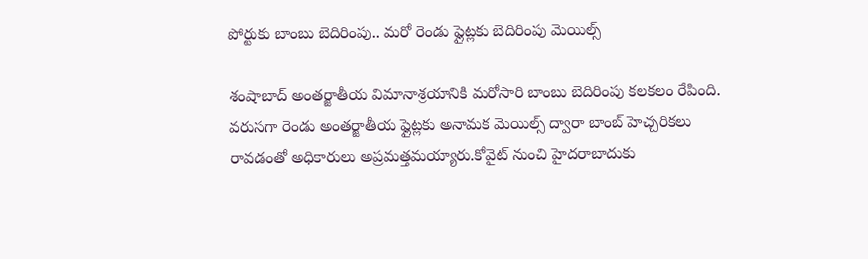పోర్టుకు బాంబు బెదిరింపు.. మరో రెండు ఫ్లైట్లకు బెదిరింపు మెయిల్స్

శంషాబాద్ అంతర్జాతీయ విమానాశ్రయానికి మరోసారి బాంబు బెదిరింపు కలకలం రేపింది. వరుసగా రెండు అంతర్జాతీయ ఫ్లైట్లకు అనామక మెయిల్స్ ద్వారా బాంబ్ హెచ్చరికలు రావడంతో అధికారులు అప్రమత్తమయ్యారు.కోవైట్ నుంచి హైదరాబాదుకు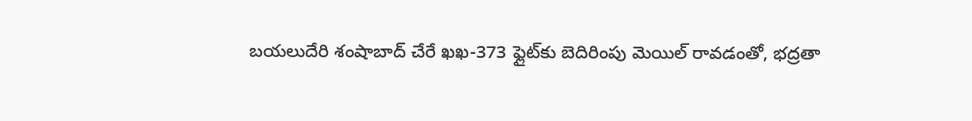బయలుదేరి శంషాబాద్‌ చేరే ఖఖ-373 ఫ్లైట్‌కు బెదిరింపు మెయిల్ రావడంతో, భద్రతా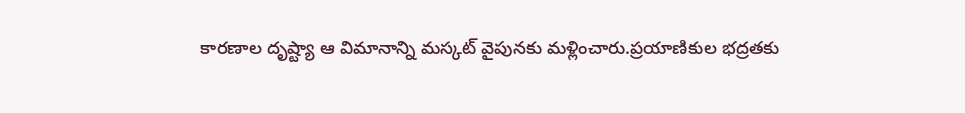కారణాల దృష్ట్యా ఆ విమానాన్ని మస్కట్‌ వైపునకు మళ్లించారు.ప్రయాణికుల భద్రతకు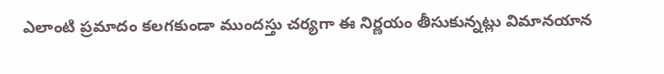ఎలాంటి ప్రమాదం కలగకుండా ముందస్తు చర్యగా ఈ నిర్ణయం తీసుకున్నట్లు విమానయాన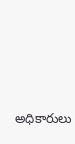అధికారులు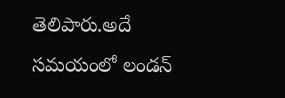తెలిపారు.అదే సమయంలో లండన్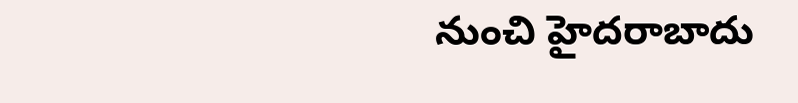నుంచి హైదరాబాదు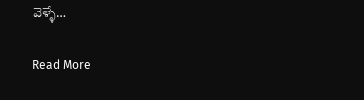వెళ్ళే…

Read More